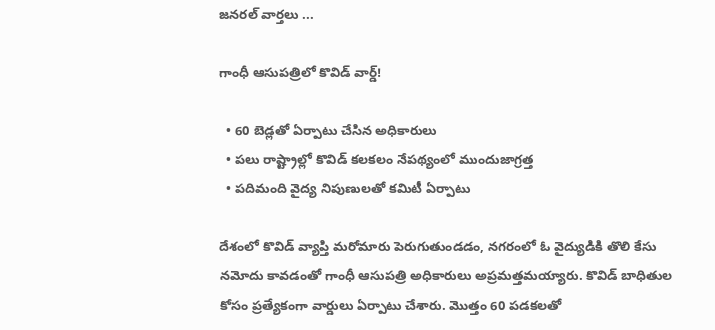జనరల్ వార్తలు ...

గాంధీ ఆసుపత్రిలో కొవిడ్ వార్డ్!

  • 60 బెడ్లతో ఏర్పాటు చేసిన అధికారులు
  • పలు రాష్ట్రాల్లో కొవిడ్ కలకలం నేపథ్యంలో ముందుజాగ్రత్త
  • పదిమంది వైద్య నిపుణులతో కమిటీ ఏర్పాటు

దేశంలో కొవిడ్ వ్యాప్తి మరోమారు పెరుగుతుండడం, నగరంలో ఓ వైద్యుడికి తొలి కేసు నమోదు కావడంతో గాంధీ ఆసుపత్రి అధికారులు అప్రమత్తమయ్యారు. కొవిడ్ బాధితుల కోసం ప్రత్యేకంగా వార్డులు ఏర్పాటు చేశారు. మొత్తం 60 పడకలతో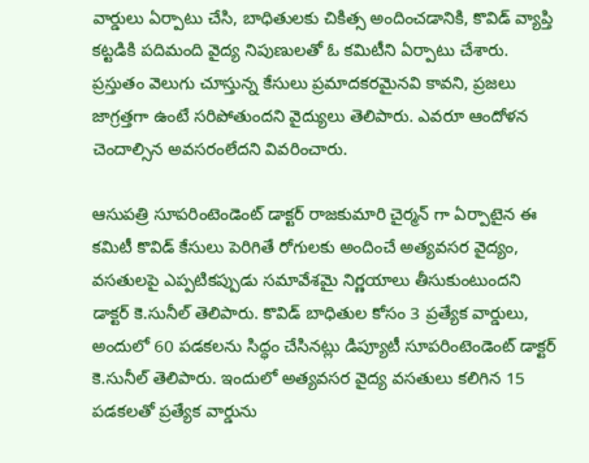వార్డులు ఏర్పాటు చేసి, బాధితులకు చికిత్స అందించడానికి, కొవిడ్ వ్యాప్తి కట్టడికి పదిమంది వైద్య నిపుణులతో ఓ కమిటీని ఏర్పాటు చేశారు. ప్రస్తుతం వెలుగు చూస్తున్న కేసులు ప్రమాదకరమైనవి కావని, ప్రజలు జాగ్రత్తగా ఉంటే సరిపోతుందని వైద్యులు తెలిపారు. ఎవరూ ఆందోళన చెందాల్సిన అవసరంలేదని వివరించారు.

ఆసుపత్రి సూపరింటెండెంట్ డాక్టర్ రాజకుమారి చైర్మన్ గా ఏర్పాటైన ఈ కమిటీ కొవిడ్ కేసులు పెరిగితే రోగులకు అందించే అత్యవసర వైద్యం, వసతులపై ఎప్పటికప్పుడు సమావేశమై నిర్ణయాలు తీసుకుంటుందని డాక్టర్ కె.సునీల్ తెలిపారు. కొవిడ్ బాధితుల కోసం 3 ప్రత్యేక వార్డులు, అందులో 60 పడకలను సిద్ధం చేసినట్లు డిప్యూటీ సూపరింటెండెంట్ డాక్టర్ కె.సునీల్ తెలిపారు. ఇందులో అత్యవసర వైద్య వసతులు కలిగిన 15 పడకలతో ప్రత్యేక వార్డును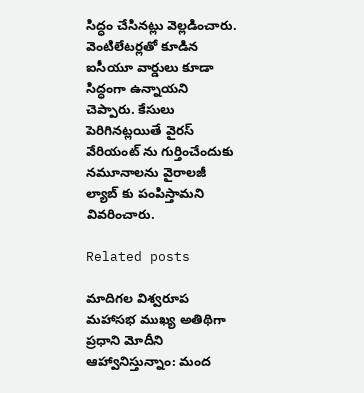సిద్ధం చేసినట్లు వెల్లడించారు. వెంటిలేటర్లతో కూడిన ఐసీయూ వార్డులు కూడా సిద్ధంగా ఉన్నాయని చెప్పారు. కేసులు పెరిగినట్లయితే వైరస్ వేరియంట్ ను గుర్తించేందుకు నమూనాలను వైరాలజీ ల్యాబ్ కు పంపిస్తామని వివరించారు.

Related posts

మాదిగల విశ్వరూప మహాసభ ముఖ్య అతిథిగా ప్రధాని మోదీని ఆహ్వానిస్తున్నాం: మంద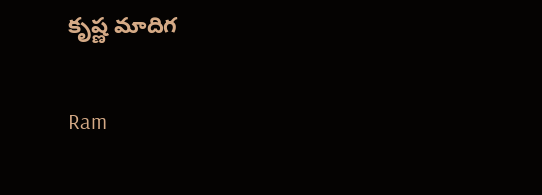కృష్ణ మాదిగ

Ram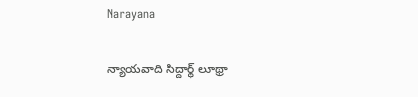Narayana

న్యాయవాది సిద్దార్థ్ లూథ్రా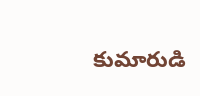కుమారుడి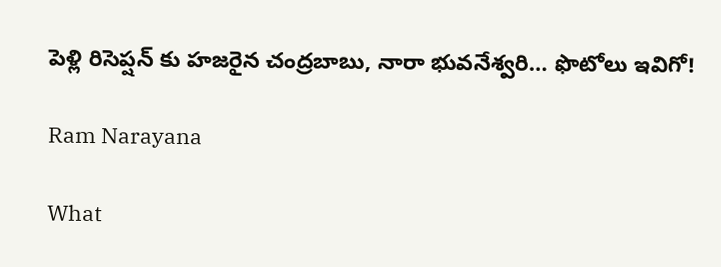పెళ్లి రిసెప్షన్ కు హజరైన చంద్రబాబు, నారా భువనేశ్వరి… ఫొటోలు ఇవిగో!

Ram Narayana

What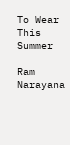To Wear This Summer

Ram Narayana